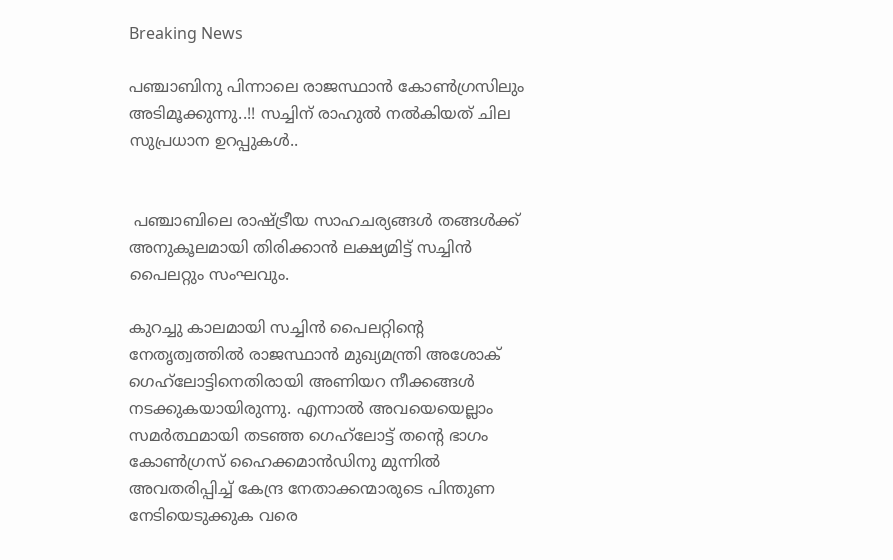Breaking News

പഞ്ചാബിനു പിന്നാലെ രാജസ്ഥാന്‍ കോണ്‍ഗ്രസിലും അടിമൂക്കുന്നു..!! സച്ചിന് രാഹുല്‍ നല്‍കിയത് ചില സുപ്രധാന ഉറപ്പുകൾ..


 പഞ്ചാബിലെ രാഷ്ട്രീയ സാഹചര്യങ്ങള്‍ തങ്ങള്‍ക്ക് അനുകൂലമായി തിരിക്കാന്‍ ലക്ഷ്യമിട്ട് സച്ചിന്‍ പൈലറ്റും സംഘവും.

കുറച്ചു കാലമായി സച്ചിന്‍ പൈലറ്റിന്റെ നേതൃത്വത്തില്‍ രാജസ്ഥാന്‍ മുഖ്യമന്ത്രി അശോക് ഗെഹ്‌ലോട്ടിനെതിരായി അണിയറ നീക്കങ്ങള്‍ നടക്കുകയായിരുന്നു. എന്നാല്‍ അവയെയെല്ലാം സമര്‍ത്ഥമായി തടഞ്ഞ ഗെഹ്‌ലോട്ട് തന്റെ ഭാഗം കോണ്‍ഗ്രസ് ഹൈക്കമാന്‍‌ഡിനു മുന്നില്‍ അവതരിപ്പിച്ച്‌ കേന്ദ്ര നേതാക്കന്മാരുടെ പിന്തുണ നേടിയെടുക്കുക വരെ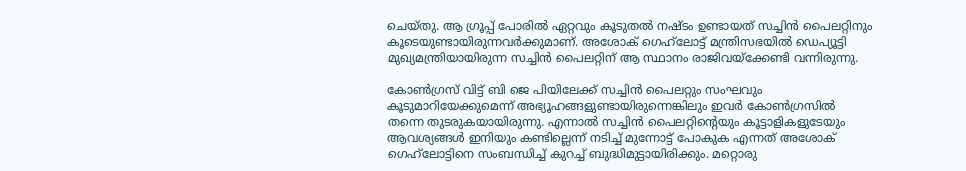ചെയ്തു. ആ ഗ്രൂപ്പ് പോരില്‍ ഏറ്റവും കൂടുതല്‍ നഷ്ടം ഉണ്ടായത് സച്ചിന്‍ പൈലറ്റിനും കൂടെയുണ്ടായിരുന്നവര്‍ക്കുമാണ്. അശോക് ഗെഹ്‌ലോട്ട് മന്ത്രിസഭയില്‍ ഡെപ്യൂട്ടി മുഖ്യമന്ത്രിയായിരുന്ന സച്ചിന്‍ പൈലറ്റിന് ആ സ്ഥാനം രാജിവയ്ക്കേണ്ടി വന്നിരുന്നു.

കോണ്‍ഗ്രസ് വിട്ട് ബി ജെ പിയിലേക്ക് സച്ചിന്‍ പൈലറ്റും സംഘവും കൂടുമാറിയേക്കുമെന്ന് അഭ്യൂഹങ്ങളുണ്ടായിരുന്നെങ്കിലും ഇവര്‍ കോണ്‍ഗ്രസില്‍ തന്നെ തുടരുകയായിരുന്നു. എന്നാല്‍ സച്ചിന്‍ പൈലറ്റിന്റെയും കൂട്ടാളികളുടേയും ആവശ്യങ്ങള്‍ ഇനിയും കണ്ടില്ലെന്ന് നടിച്ച്‌ മുന്നോട്ട് പോകുക എന്നത് അശോക് ഗെഹ്‌ലോട്ടിനെ സംബന്ധിച്ച്‌ കുറച്ച്‌ ബുദ്ധിമുട്ടായിരിക്കും. മറ്റൊരു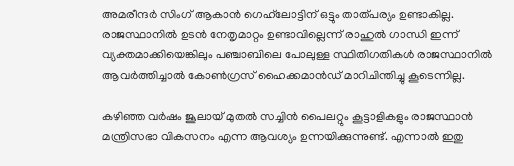അമരീന്ദര്‍ സിംഗ് ആകാന്‍ ഗെഹ്‌ലോട്ടിന് ഒട്ടും താത്പര്യം ഉണ്ടാകില്ല. രാജസ്ഥാനില്‍ ഉടന്‍ നേതൃമാറ്റം ഉണ്ടാവില്ലെന്ന് രാഹുല്‍ ഗാന്ധി ഇന്ന് വ്യക്തമാക്കിയെങ്കിലും പഞ്ചാബിലെ പോലുള്ള സ്ഥിതിഗതികള്‍ രാജസ്ഥാനില്‍ ആവര്‍ത്തിച്ചാല്‍ കോണ്‍ഗ്രസ് ഹൈക്കമാന്‍ഡ് മാറിചിന്തിച്ചു കൂടെന്നില്ല.

കഴിഞ്ഞ വര്‍ഷം ജൂലായ് മുതല്‍ സച്ചിന്‍ പൈലറ്റും കൂട്ടാളികളും രാജസ്ഥാന്‍ മന്ത്രിസഭാ വികസനം എന്ന ആവശ്യം ഉന്നയിക്കുന്നുണ്ട്. എന്നാല്‍ ഇതു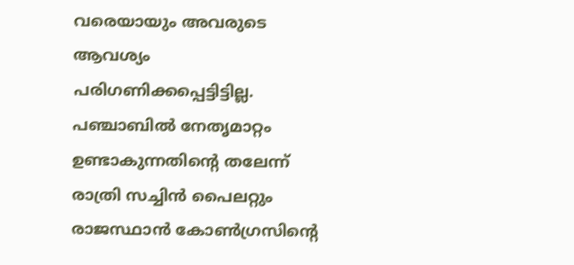വരെയായും അവരുടെ ആവശ്യം പരിഗണിക്കപ്പെട്ടിട്ടില്ല. പഞ്ചാബില്‍ നേതൃമാറ്റം ഉണ്ടാകുന്നതിന്റെ തലേന്ന് രാത്രി സച്ചിന്‍ പൈലറ്റും രാജസ്ഥാന്‍ കോണ്‍ഗ്രസിന്റെ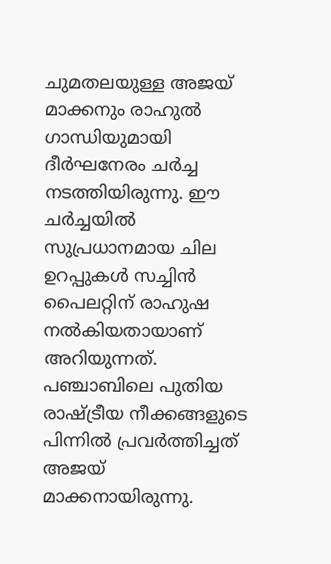ചുമതലയുള്ള അജയ് മാക്കനും രാഹുല്‍ ഗാന്ധിയുമായി ദീര്‍ഘനേരം ചര്‍ച്ച നടത്തിയിരുന്നു. ഈ ചര്‍ച്ചയില്‍ സുപ്രധാനമായ ചില ഉറപ്പുകള്‍ സച്ചിന്‍ പൈലറ്റിന് രാഹുഷ നല്‍കിയതായാണ് അറിയുന്നത്. പഞ്ചാബിലെ പുതിയ രാഷ്ട്രീയ നീക്കങ്ങളുടെ പിന്നില്‍ പ്രവര്‍ത്തിച്ചത് അജയ് മാക്കനായിരുന്നു.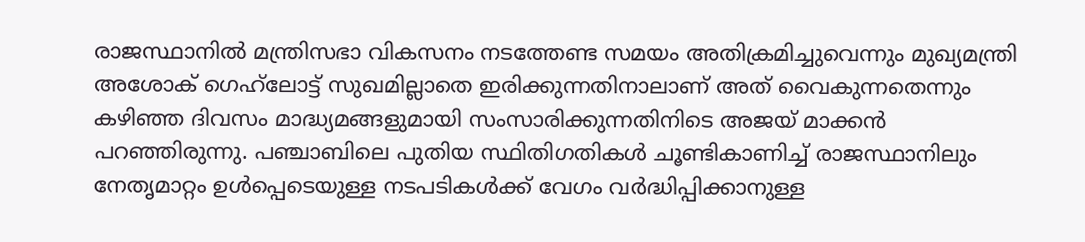രാജസ്ഥാനില്‍ മന്ത്രിസഭാ വികസനം നടത്തേണ്ട സമയം അതിക്രമിച്ചുവെന്നും മുഖ്യമന്ത്രി അശോക് ഗെഹ്‌ലോട്ട് സുഖമില്ലാതെ ഇരിക്കുന്നതിനാലാണ് അത് വൈകുന്നതെന്നും കഴിഞ്ഞ ദിവസം മാദ്ധ്യമങ്ങളുമായി സംസാരിക്കുന്നതിനിടെ അജയ് മാക്കന്‍ പറഞ്ഞിരുന്നു. പഞ്ചാബിലെ പുതിയ സ്ഥിതിഗതികള്‍ ചൂണ്ടികാണിച്ച്‌ രാജസ്ഥാനിലും നേതൃമാറ്റം ഉള്‍പ്പെടെയുള്ള നടപടികള്‍ക്ക് വേഗം വര്‍ദ്ധിപ്പിക്കാനുള്ള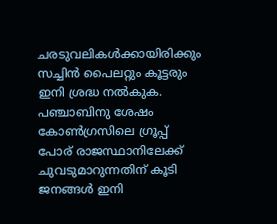ചരടുവലികള്‍ക്കായിരിക്കും സച്ചിന്‍ പൈലറ്റും കൂട്ടരും ഇനി ശ്രദ്ധ നല്‍കുക. പഞ്ചാബിനു ശേഷം കോണ്‍ഗ്രസിലെ ഗ്രൂപ്പ് പോര് രാജസ്ഥാനിലേക്ക് ചുവടുമാറുന്നതിന് കൂടി ജനങ്ങള്‍ ഇനി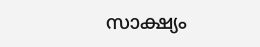സാക്ഷ്യം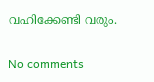വഹിക്കേണ്ടി വരും.

No comments